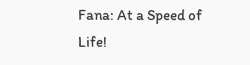Fana: At a Speed of Life!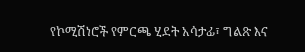የኮሚሽነሮች የምርጫ ሂደት አሳታፊ፣ ግልጽ እና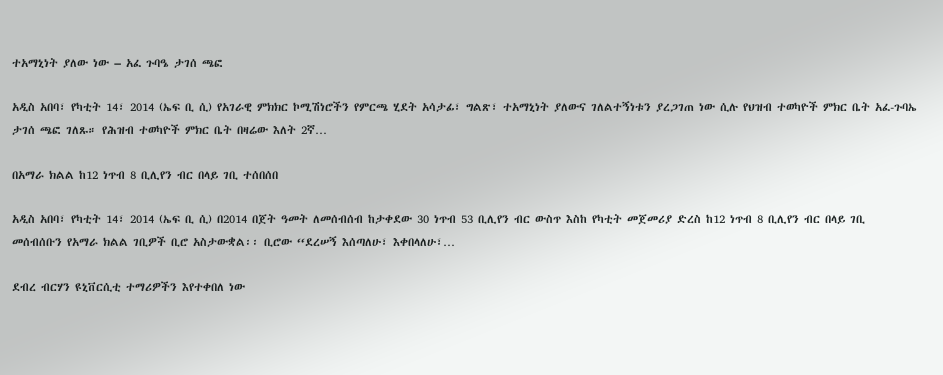ተአማኒነት ያለው ነው – አፈ ጉባዔ ታገሰ ጫፎ

አዲስ አበባ፣ የካቲት 14፣ 2014 (ኤፍ ቢ ሲ) የአገራዊ ምክክር ኮሚሽነሮችን የምርጫ ሂደት አሳታፊ፣ ግልጽ፣ ተአማኒነት ያለውና ገለልተኝነቱን ያረጋገጠ ነው ሲሉ የህዝብ ተወካዮች ምክር ቤት አፈ-ጉባኤ ታገሰ ጫፎ ገለጹ። የሕዝብ ተወካዮች ምክር ቤት በዛሬው እለት 2ኛ…

በአማራ ክልል ከ12 ነጥብ 8 ቢሊየን ብር በላይ ገቢ ተሰበሰበ

አዲስ አበባ፣ የካቲት 14፣ 2014 (ኤፍ ቢ ሲ) በ2014 በጀት ዓመት ለመሰብሰብ ከታቀደው 30 ነጥብ 53 ቢሊየን ብር ውስጥ እስከ የካቲት መጀመሪያ ድረስ ከ12 ነጥብ 8 ቢሊየን ብር በላይ ገቢ መሰብሰቡን የአማራ ክልል ገቢዎች ቢሮ አስታውቋል፡፡ ቢሮው ‘‘ደረሠኝ እሰጣለሁ፣ እቀበላለሁ፣…

ደብረ ብርሃን ዩኒቨርሲቲ ተማሪዎችን እየተቀበለ ነው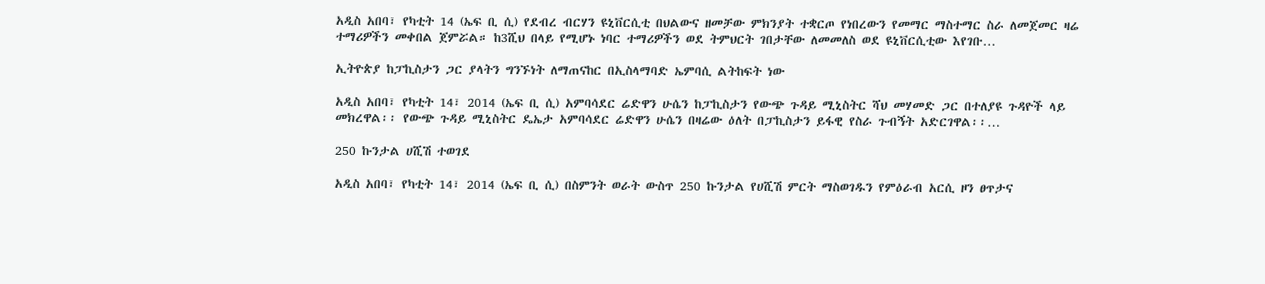አዲስ አበባ፣ የካቲት 14 (ኤፍ ቢ ሲ) የደብረ ብርሃን ዩኒቨርሲቲ በህልውና ዘመቻው ምክንያት ተቋርጦ የነበረውን የመማር ማስተማር ስራ ለመጀመር ዛሬ ተማሪዎችን መቀበል ጀምሯል። ከ3ሺህ በላይ የሚሆኑ ነባር ተማሪዎችን ወደ ትምህርት ገበታቸው ለመመለስ ወደ ዩኒቨርሲቲው እየገቡ…

ኢትዮጵያ ከፓኪስታን ጋር ያላትን ግንኙነት ለማጠናከር በኢስላማባድ ኤምባሲ ልትከፍት ነው

አዲስ አበባ፣ የካቲት 14፣ 2014 (ኤፍ ቢ ሲ) አምባሳደር ሬድዋን ሁሴን ከፓኪስታን የውጭ ጉዳይ ሚኒስትር ሻህ መሃመድ ጋር በተለያዩ ጉዳዮች ላይ መክረዋል፡፡ የውጭ ጉዳይ ሚኒስትር ዴኤታ አምባሳደር ሬድዋን ሁሴን በዛሬው ዕለት በፓኪስታን ይፋዊ የስራ ጉብኝት አድርገዋል፡፡…

250 ኩንታል ሀሺሽ ተወገደ

አዲስ አበባ፣ የካቲት 14፣ 2014 (ኤፍ ቢ ሲ) በስምንት ወራት ውስጥ 250 ኩንታል የሀሺሽ ምርት ማስወገዱን የምዕራብ አርሲ ዞን ፀጥታና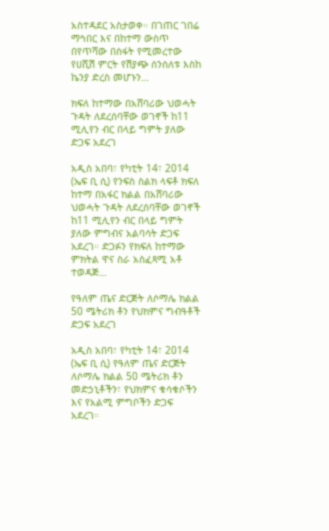አስተዳደር አስታወቀ። በገጠር ገበሬ ማኅበር እና በከተማ ውስጥ በየጥሻው በስፋት የሚመረተው የሀሺሽ ምርት የሽያጭ ሰንሰለቱ እስከ ኬንያ ድረስ መሆኑን…

ክፍለ ከተማው በአሸባሪው ህወሓት ጉዳት ለደረሰባቸው ወገኖች ከ11 ሚሊየን ብር በላይ ግምት ያለው ድጋፍ አደረገ

አዲስ አበባ፣ የካቲት 14፣ 2014 (ኤፍ ቢ ሲ) የንፍስ ስልክ ላፍቶ ክፍለ ከተማ በአፋር ክልል በአሸባሪው ህወሓት ጉዳት ለደረሰባቸው ወገኖች ከ11 ሚሊየን ብር በላይ ግምት ያለው ምግብና አልባሳት ድጋፍ አደረገ። ድጋፉን የክፍለ ከተማው ምክትል ዋና ስራ አስፈጻሚ አቶ ተወዳጅ…

የዓለም ጤና ድርጅት ለሶማሌ ክልል 50 ሜትሪክ ቶን የህክምና ግብዓቶች ድጋፍ አደረገ

አዲስ አበባ፣ የካቲት 14፣ 2014 (ኤፍ ቢ ሲ) የዓለም ጤና ድርጅት ለሶማሌ ክልል 50 ሜትሪክ ቶን መድኃኒቶችን፣ የህክምና ቁሳቁሶችን እና የአልሚ ምግቦችን ድጋፍ አደረገ።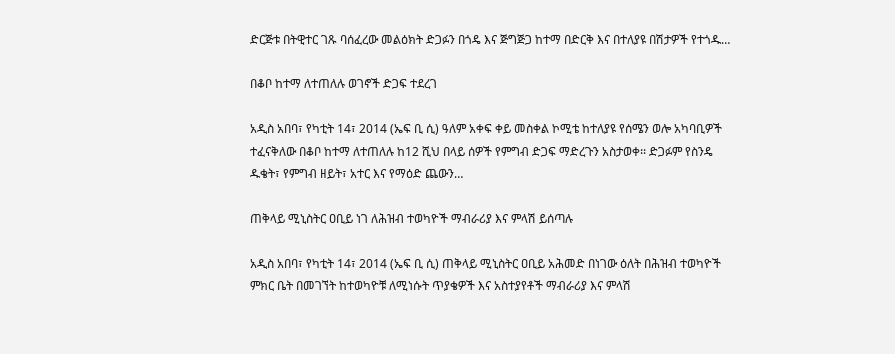ድርጅቱ በትዊተር ገጹ ባሰፈረው መልዕክት ድጋፉን በጎዴ እና ጅግጅጋ ከተማ በድርቅ እና በተለያዩ በሽታዎች የተጎዱ…

በቆቦ ከተማ ለተጠለሉ ወገኖች ድጋፍ ተደረገ

አዲስ አበባ፣ የካቲት 14፣ 2014 (ኤፍ ቢ ሲ) ዓለም አቀፍ ቀይ መስቀል ኮሚቴ ከተለያዩ የሰሜን ወሎ አካባቢዎች ተፈናቅለው በቆቦ ከተማ ለተጠለሉ ከ12 ሺህ በላይ ሰዎች የምግብ ድጋፍ ማድረጉን አስታወቀ፡፡ ድጋፉም የስንዴ ዱቄት፣ የምግብ ዘይት፣ አተር እና የማዕድ ጨውን…

ጠቅላይ ሚኒስትር ዐቢይ ነገ ለሕዝብ ተወካዮች ማብራሪያ እና ምላሽ ይሰጣሉ

አዲስ አበባ፣ የካቲት 14፣ 2014 (ኤፍ ቢ ሲ) ጠቅላይ ሚኒስትር ዐቢይ አሕመድ በነገው ዕለት በሕዝብ ተወካዮች ምክር ቤት በመገኘት ከተወካዮቹ ለሚነሱት ጥያቄዎች እና አስተያየቶች ማብራሪያ እና ምላሽ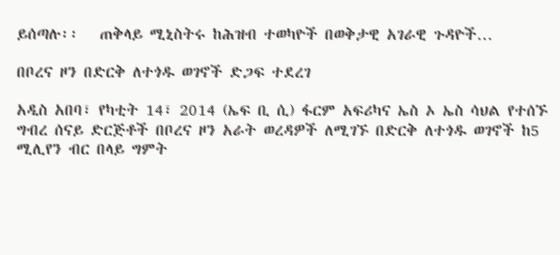ይሰጣሉ፡፡   ጠቅላይ ሚኒስትሩ ከሕዝብ ተወካዮች በወቅታዊ አገራዊ ጉዳዮች…

በቦረና ዞን በድርቅ ለተጎዱ ወገኖች ድጋፍ ተደረገ

አዲስ አበባ፣ የካቲት 14፣ 2014 (ኤፍ ቢ ሲ) ፋርም አፍሪካና ኤስ ኦ ኤስ ሳህል የተሰኙ ግብረ ሰናይ ድርጅቶች በቦረና ዞን አራት ወረዳዎች ለሚገኙ በድርቅ ለተጎዱ ወገኖች ከ5 ሚሊየን ብር በላይ ግምት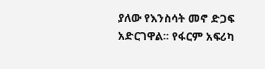ያለው የእንስሳት መኖ ድጋፍ አድርገዋል፡፡ የፋርም አፍሪካ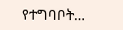የተግባቦት…